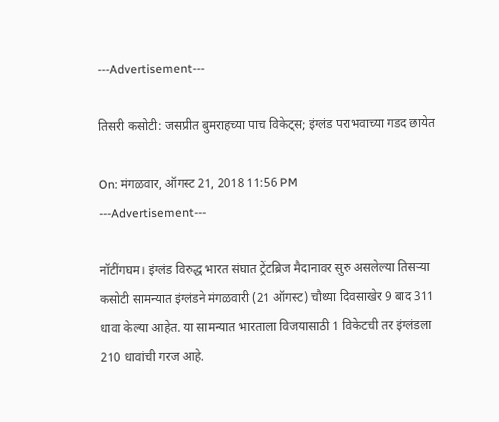---Advertisement---

तिसरी कसोटी: जसप्रीत बुमराहच्या पाच विकेट्स; इंग्लंड पराभवाच्या गडद छायेत

On: मंगळवार, ऑगस्ट 21, 2018 11:56 PM
---Advertisement---

नॉटींगघम। इंग्लंड विरुद्ध भारत संघात ट्रेंटब्रिज मैदानावर सुरु असलेल्या तिसऱ्या कसोटी सामन्यात इंग्लंडने मंगळवारी (21 ऑगस्ट) चौथ्या दिवसाखेर 9 बाद 311 धावा केल्या आहेत. या सामन्यात भारताला विजयासाठी 1 विकेटची तर इंग्लंडला 210 धावांची गरज आहे.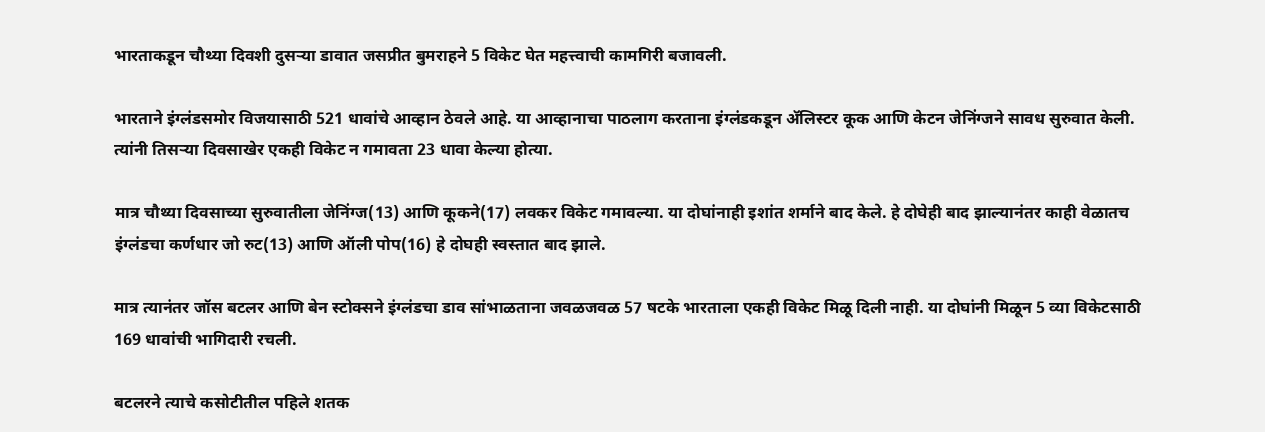भारताकडून चौथ्या दिवशी दुसऱ्या डावात जसप्रीत बुमराहने 5 विकेट घेत महत्त्वाची कामगिरी बजावली.

भारताने इंग्लंडसमोर विजयासाठी 521 धावांचे आव्हान ठेवले आहे. या आव्हानाचा पाठलाग करताना इंग्लंडकडून ॲलिस्टर कूक आणि केटन जेनिंग्जने सावध सुरुवात केली. त्यांनी तिसऱ्या दिवसाखेर एकही विकेट न गमावता 23 धावा केल्या होत्या.

मात्र चौथ्या दिवसाच्या सुरुवातीला जेनिंग्ज(13) आणि कूकने(17) लवकर विकेट गमावल्या. या दोघांनाही इशांत शर्माने बाद केले. हे दोघेही बाद झाल्यानंतर काही वेळातच इंग्लंडचा कर्णधार जो रुट(13) आणि ऑली पोप(16) हे दोघही स्वस्तात बाद झाले.

मात्र त्यानंतर जॉस बटलर आणि बेन स्टोक्सने इंग्लंडचा डाव सांभाळताना जवळजवळ 57 षटके भारताला एकही विकेट मिळू दिली नाही. या दोघांनी मिळून 5 व्या विकेटसाठी 169 धावांची भागिदारी रचली.

बटलरने त्याचे कसोटीतील पहिले शतक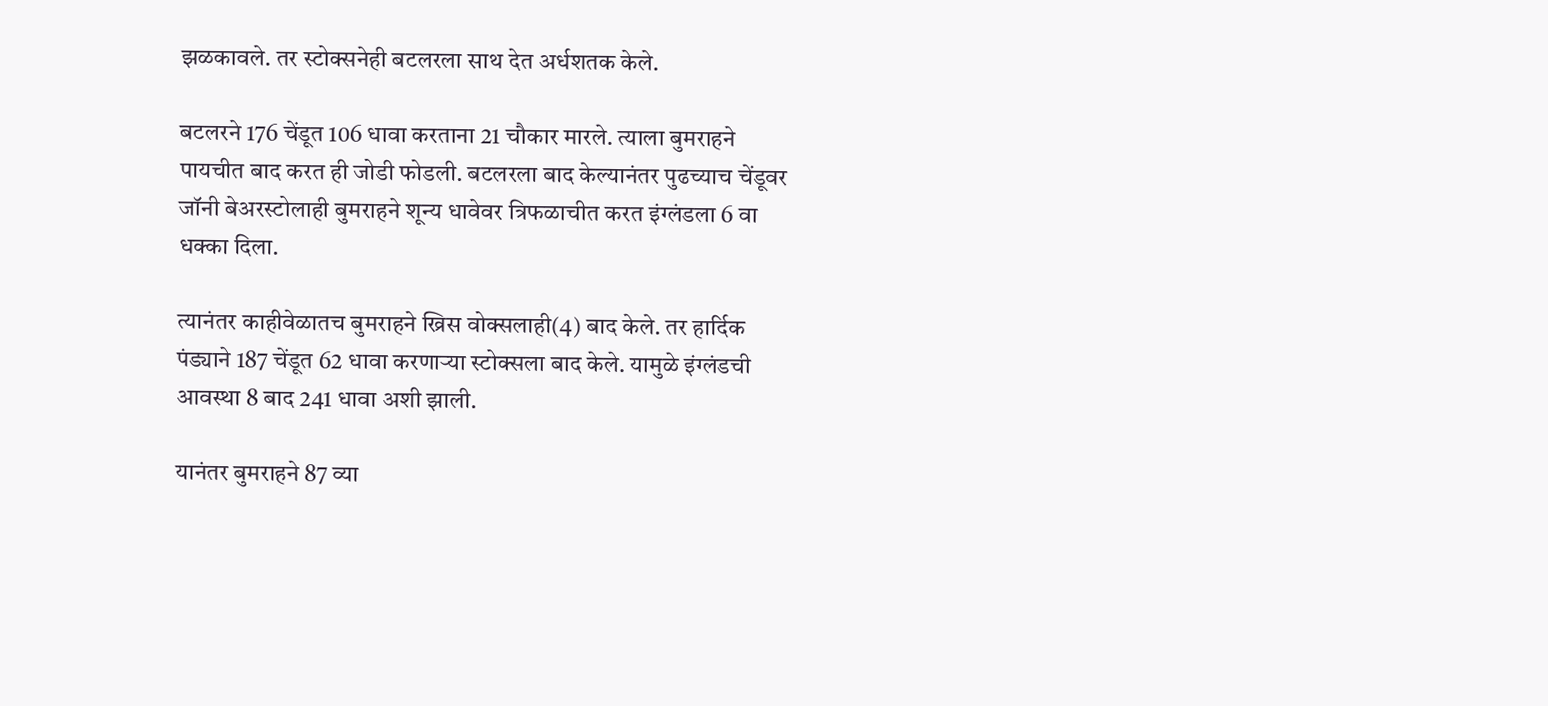झळकावले. तर स्टोक्सनेही बटलरला साथ देत अर्धशतक केले.

बटलरने 176 चेंडूत 106 धावा करताना 21 चौकार मारले. त्याला बुमराहने पायचीत बाद करत ही जोडी फोडली. बटलरला बाद केल्यानंतर पुढच्याच चेंडूवर जॉनी बेअरस्टोलाही बुमराहने शून्य धावेवर त्रिफळाचीत करत इंग्लंडला 6 वा धक्का दिला.

त्यानंतर काहीवेळातच बुमराहने ख्रिस वोक्सलाही(4) बाद केले. तर हार्दिक पंड्याने 187 चेंडूत 62 धावा करणाऱ्या स्टोक्सला बाद केले. यामुळे इंग्लंडची आवस्था 8 बाद 241 धावा अशी झाली.

यानंतर बुमराहने 87 व्या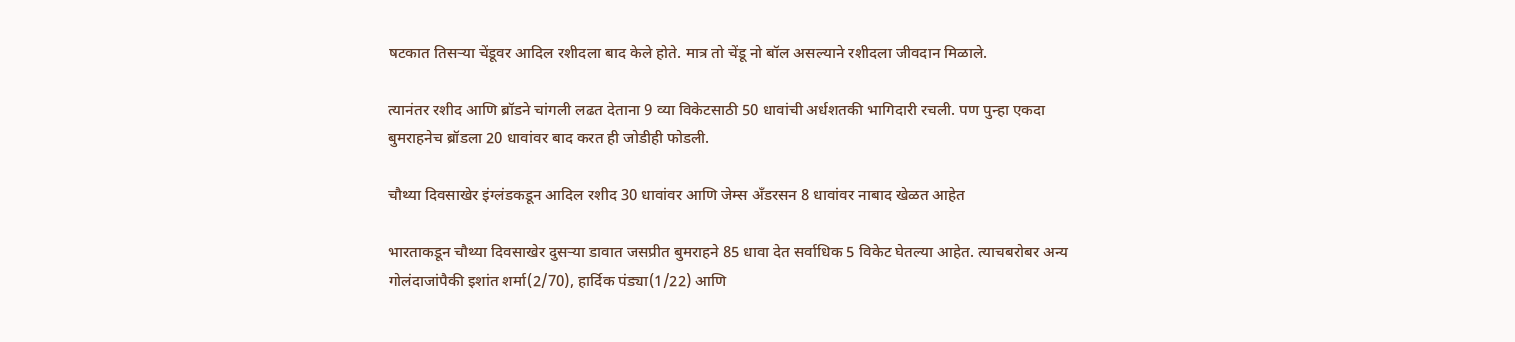षटकात तिसऱ्या चेंडूवर आदिल रशीदला बाद केले होते. मात्र तो चेंडू नो बॉल असल्याने रशीदला जीवदान मिळाले.

त्यानंतर रशीद आणि ब्रॉडने चांगली लढत देताना 9 व्या विकेटसाठी 50 धावांची अर्धशतकी भागिदारी रचली. पण पुन्हा एकदा बुमराहनेच ब्रॉडला 20 धावांवर बाद करत ही जोडीही फोडली.

चौथ्या दिवसाखेर इंग्लंडकडून आदिल रशीद 30 धावांवर आणि जेम्स अँडरसन 8 धावांवर नाबाद खेळत आहेत

भारताकडून चौथ्या दिवसाखेर दुसऱ्या डावात जसप्रीत बुमराहने 85 धावा देत सर्वाधिक 5 विकेट घेतल्या आहेत. त्याचबरोबर अन्य गोलंदाजांपैकी इशांत शर्मा(2/70), हार्दिक पंड्या(1/22) आणि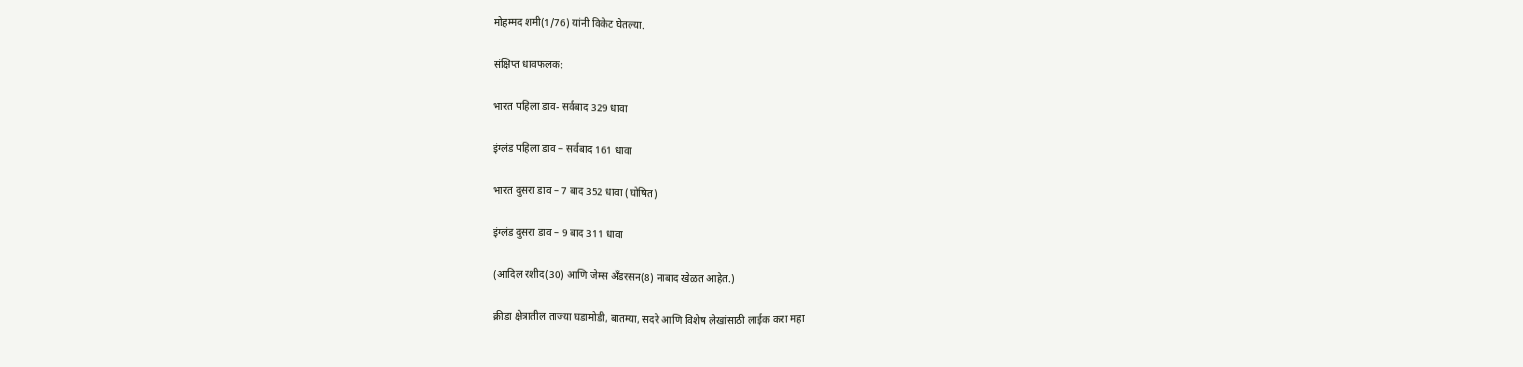मोहम्मद शमी(1/76) यांनी विकेट घेतल्या.

संक्षिप्त धावफलक:

भारत पहिला डाव- सर्वबाद 329 धावा

इंग्लंड पहिला डाव – सर्वबाद 161 धावा

भारत दुसरा डाव – 7 बाद 352 धावा (घोषित)

इंग्लंड दुसरा डाव – 9 बाद 311 धावा

(आदिल रशीद(30) आणि जेम्स अँडरसन(8) नाबाद खेळत आहेत.)

क्रीडा क्षेत्रातील ताज्या घडामोडी, बातम्या, सदरे आणि विशेष लेखांसाठी लाईक करा महा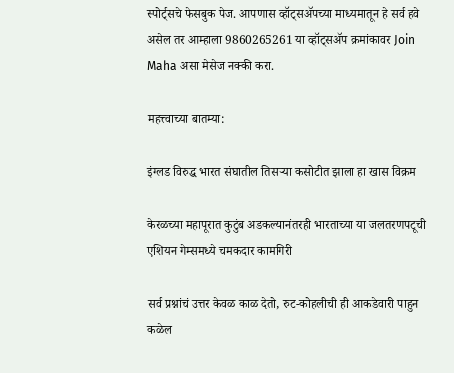स्पोर्ट्सचे फेसबुक पेज. आपणास व्हॉट्सॲपच्या माध्यमातून हे सर्व हवे असेल तर आम्हाला 9860265261 या व्हॉट्सॲप क्रमांकावर Join Maha असा मेसेज नक्की करा.

महत्त्वाच्या बातम्या:

इंग्लड विरुद्ध भारत संघातील तिसऱ्या कसोटीत झाला हा खास विक्रम

केरळच्या महापूरात कुटुंब अडकल्यानंतरही भारताच्या या जलतरणपटूची एशियन गेम्समध्ये चमकदार कामगिरी

सर्व प्रश्नांचं उत्तर केवळ काळ देतो, रुट-कोहलीची ही आकडेवारी पाहुन कळेल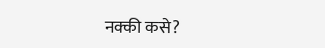नक्की कसे?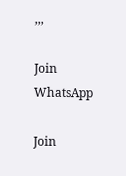,,,

Join WhatsApp

Join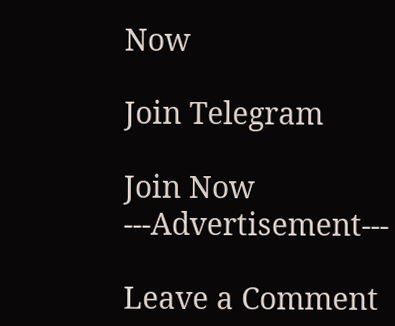Now

Join Telegram

Join Now
---Advertisement---

Leave a Comment